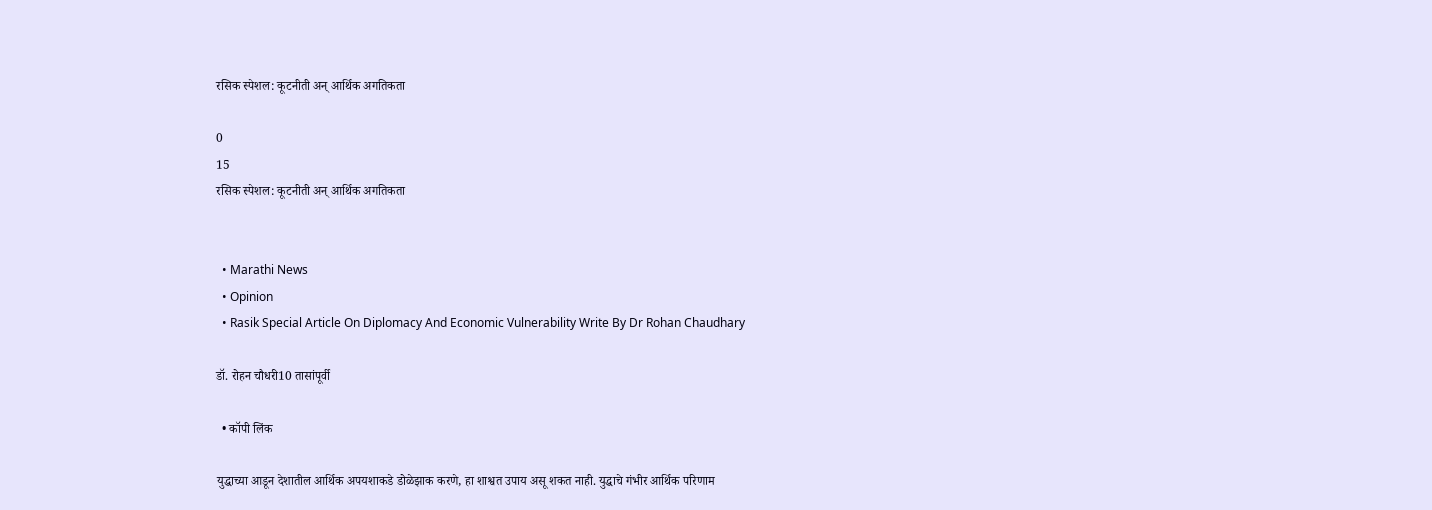रसिक स्पेशल: कूटनीती अन् आर्थिक अगतिकता

0
15
रसिक स्पेशल: कूटनीती अन् आर्थिक अगतिकता


  • Marathi News
  • Opinion
  • Rasik Special Article On Diplomacy And Economic Vulnerability Write By Dr Rohan Chaudhary

डॉ. रोहन चौधरी10 तासांपूर्वी

  • कॉपी लिंक

युद्धाच्या आडून देशातील आर्थिक अपयशाकडे डोळेझाक करणे, हा शाश्वत उपाय असू शकत नाही. युद्धाचे गंभीर आर्थिक परिणाम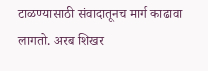टाळण्यासाठी संवादातूनच मार्ग काढावा लागतो. अरब शिखर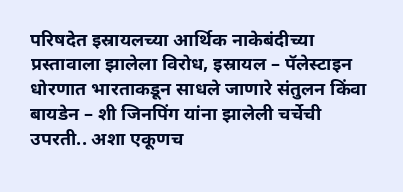परिषदेत इस्रायलच्या आर्थिक नाकेबंदीच्या प्रस्तावाला झालेला विरोध, इस्रायल – पॅलेस्टाइन धोरणात भारताकडून साधले जाणारे संतुलन किंवा बायडेन – शी जिनपिंग यांना झालेली चर्चेची उपरती.. अशा एकूणच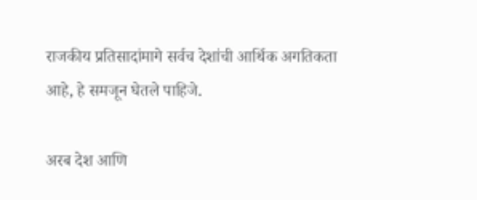राजकीय प्रतिसादांमागे सर्वच देशांची आर्थिक अगतिकता आहे, हे समजून घेतले पाहिजे.

अरब देश आणि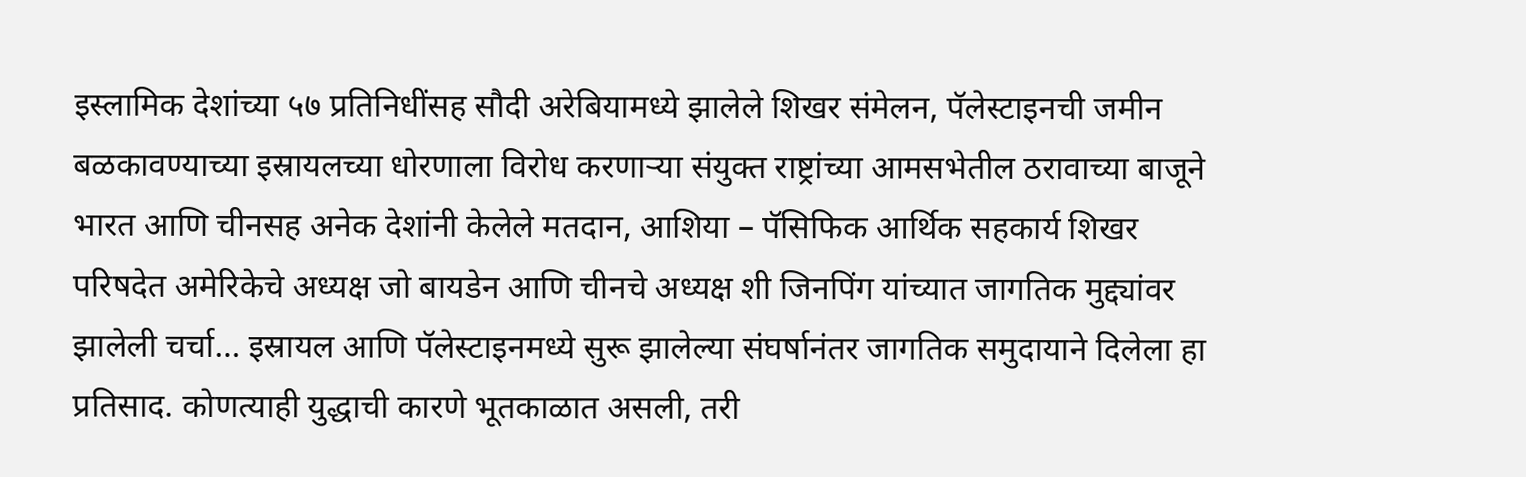इस्लामिक देशांच्या ५७ प्रतिनिधींसह सौदी अरेबियामध्ये झालेले शिखर संमेलन, पॅलेस्टाइनची जमीन बळकावण्याच्या इस्रायलच्या धोरणाला विरोध करणाऱ्या संयुक्त राष्ट्रांच्या आमसभेतील ठरावाच्या बाजूने भारत आणि चीनसह अनेक देशांनी केलेले मतदान, आशिया – पॅसिफिक आर्थिक सहकार्य शिखर परिषदेत अमेरिकेचे अध्यक्ष जो बायडेन आणि चीनचे अध्यक्ष शी जिनपिंग यांच्यात जागतिक मुद्द्यांवर झालेली चर्चा… इस्रायल आणि पॅलेस्टाइनमध्ये सुरू झालेल्या संघर्षानंतर जागतिक समुदायाने दिलेला हा प्रतिसाद. कोणत्याही युद्धाची कारणे भूतकाळात असली, तरी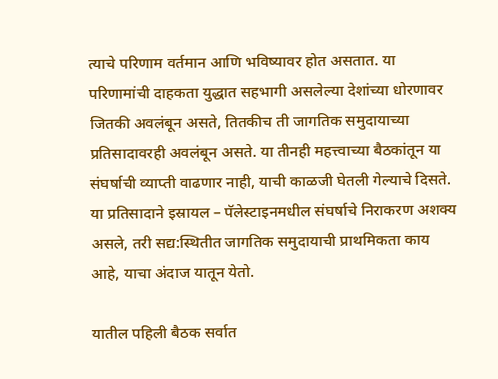त्याचे परिणाम वर्तमान आणि भविष्यावर होत असतात. या परिणामांची दाहकता युद्धात सहभागी असलेल्या देशांच्या धोरणावर जितकी अवलंबून असते, तितकीच ती जागतिक समुदायाच्या प्रतिसादावरही अवलंबून असते. या तीनही महत्त्वाच्या बैठकांतून या संघर्षाची व्याप्ती वाढणार नाही, याची काळजी घेतली गेल्याचे दिसते. या प्रतिसादाने इस्रायल – पॅलेस्टाइनमधील संघर्षाचे निराकरण अशक्य असले, तरी सद्य:स्थितीत जागतिक समुदायाची प्राथमिकता काय आहे, याचा अंदाज यातून येतो.

यातील पहिली बैठक सर्वात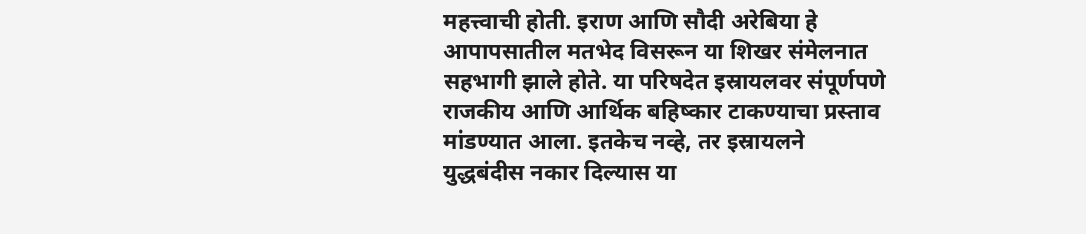महत्त्वाची होती. इराण आणि सौदी अरेबिया हे आपापसातील मतभेद विसरून या शिखर संमेलनात सहभागी झाले होते. या परिषदेत इस्रायलवर संपूर्णपणे राजकीय आणि आर्थिक बहिष्कार टाकण्याचा प्रस्ताव मांडण्यात आला. इतकेच नव्हे, तर इस्रायलने युद्धबंदीस नकार दिल्यास या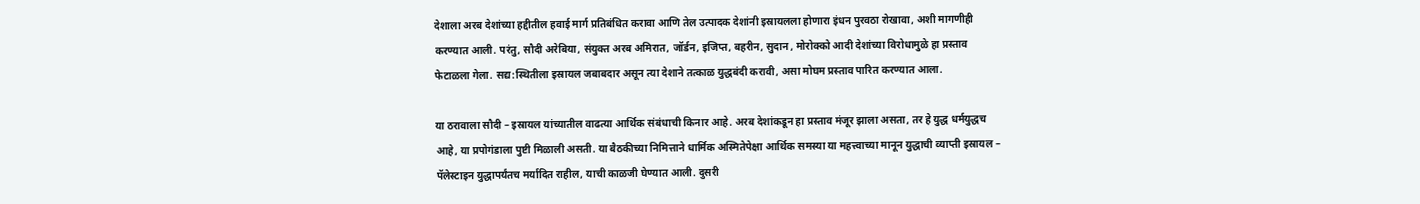देशाला अरब देशांच्या हद्दीतील हवाई मार्ग प्रतिबंधित करावा आणि तेल उत्पादक देशांनी इस्रायलला होणारा इंधन पुरवठा रोखावा, अशी मागणीही करण्यात आली. परंतु, सौदी अरेबिया, संयुक्त अरब अमिरात, जॉर्डन, इजिप्त, बहरीन, सुदान , मोरोक्को आदी देशांच्या विरोधामुळे हा प्रस्ताव फेटाळला गेला. सद्य:स्थितीला इस्रायल जबाबदार असून त्या देशाने तत्काळ युद्धबंदी करावी, असा मोघम प्रस्ताव पारित करण्यात आला.

या ठरावाला सौदी – इस्रायल यांच्यातील वाढत्या आर्थिक संबंधाची किनार आहे. अरब देशांकडून हा प्रस्ताव मंजूर झाला असता, तर हे युद्ध धर्मयुद्धच आहे, या प्रपोगंडाला पुष्टी मिळाली असती. या बैठकीच्या निमित्ताने धार्मिक अस्मितेपेक्षा आर्थिक समस्या या महत्त्वाच्या मानून युद्धाची व्याप्ती इस्रायल – पॅलेस्टाइन युद्धापर्यंतच मर्यादित राहील, याची काळजी घेण्यात आली. दुसरी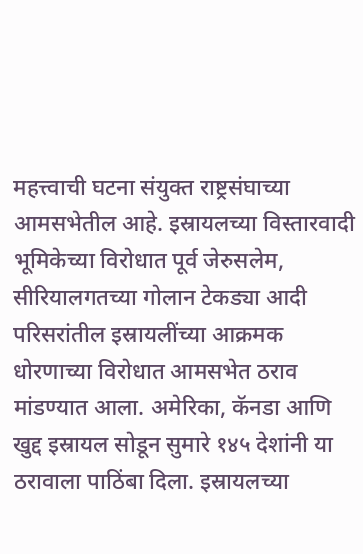महत्त्वाची घटना संयुक्त राष्ट्रसंघाच्या आमसभेतील आहे. इस्रायलच्या विस्तारवादी भूमिकेच्या विरोधात पूर्व जेरुसलेम, सीरियालगतच्या गोलान टेकड्या आदी परिसरांतील इस्रायलींच्या आक्रमक धोरणाच्या विरोधात आमसभेत ठराव मांडण्यात आला. अमेरिका, कॅनडा आणि खुद्द इस्रायल सोडून सुमारे १४५ देशांनी या ठरावाला पाठिंबा दिला. इस्रायलच्या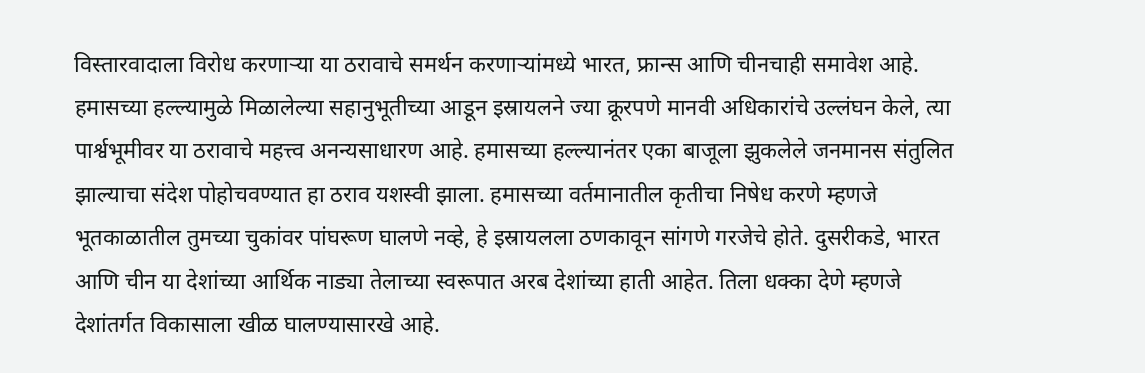विस्तारवादाला विरोध करणाऱ्या या ठरावाचे समर्थन करणाऱ्यांमध्ये भारत, फ्रान्स आणि चीनचाही समावेश आहे. हमासच्या हल्ल्यामुळे मिळालेल्या सहानुभूतीच्या आडून इस्रायलने ज्या क्रूरपणे मानवी अधिकारांचे उल्लंघन केले, त्या पार्श्वभूमीवर या ठरावाचे महत्त्व अनन्यसाधारण आहे. हमासच्या हल्ल्यानंतर एका बाजूला झुकलेले जनमानस संतुलित झाल्याचा संदेश पोहोचवण्यात हा ठराव यशस्वी झाला. हमासच्या वर्तमानातील कृतीचा निषेध करणे म्हणजे भूतकाळातील तुमच्या चुकांवर पांघरूण घालणे नव्हे, हे इस्रायलला ठणकावून सांगणे गरजेचे होते. दुसरीकडे, भारत आणि चीन या देशांच्या आर्थिक नाड्या तेलाच्या स्वरूपात अरब देशांच्या हाती आहेत. तिला धक्का देणे म्हणजे देशांतर्गत विकासाला खीळ घालण्यासारखे आहे.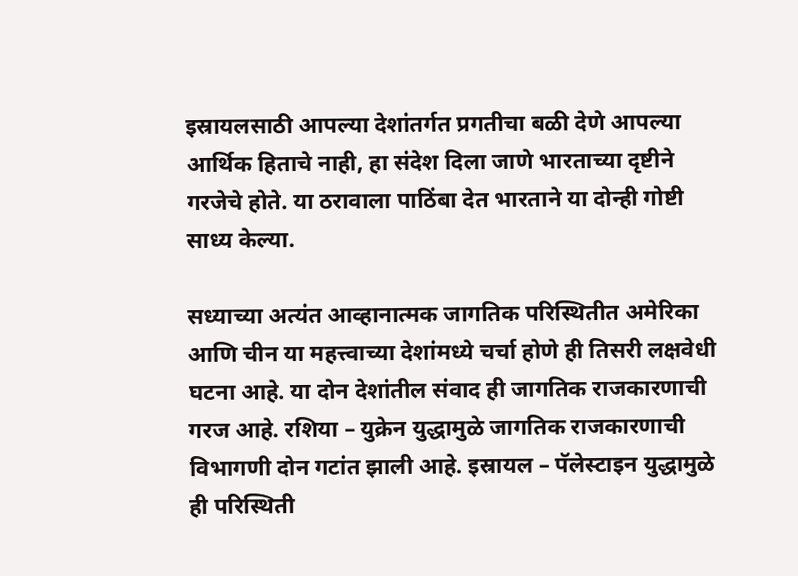इस्रायलसाठी आपल्या देशांतर्गत प्रगतीचा बळी देणे आपल्या आर्थिक हिताचे नाही, हा संदेश दिला जाणे भारताच्या दृष्टीने गरजेचे होते. या ठरावाला पाठिंबा देत भारताने या दोन्ही गोष्टी साध्य केल्या.

सध्याच्या अत्यंत आव्हानात्मक जागतिक परिस्थितीत अमेरिका आणि चीन या महत्त्वाच्या देशांमध्ये चर्चा होणे ही तिसरी लक्षवेधी घटना आहे. या दोन देशांतील संवाद ही जागतिक राजकारणाची गरज आहे. रशिया – युक्रेन युद्धामुळे जागतिक राजकारणाची विभागणी दोन गटांत झाली आहे. इस्रायल – पॅलेस्टाइन युद्धामुळे ही परिस्थिती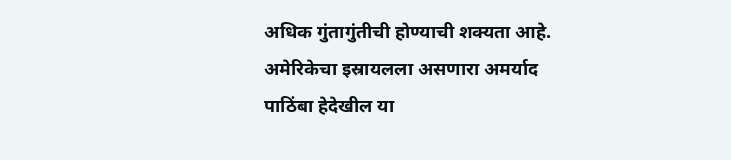अधिक गुंतागुंतीची होण्याची शक्यता आहे. अमेरिकेचा इस्रायलला असणारा अमर्याद पाठिंबा हेदेखील या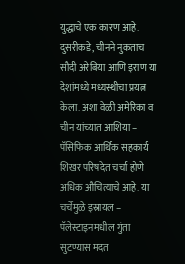युद्धाचे एक कारण आहे. दुसरीकडे, चीनने नुकताच सौदी अरेबिया आणि इराण या देशांमध्ये मध्यस्थीचा प्रयत्न केला. अशा वेळी अमेरिका व चीन यांच्यात आशिया – पॅसिफिक आर्थिक सहकार्य शिखर परिषदेत चर्चा होणे अधिक औचित्याचे आहे. या चर्चेमुळे इस्रायल – पॅलेस्टाइनमधील गुंता सुटण्यास मदत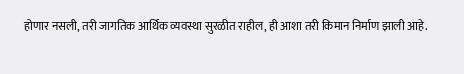होणार नसली, तरी जागतिक आर्थिक व्यवस्था सुरळीत राहील, ही आशा तरी किमान निर्माण झाली आहे.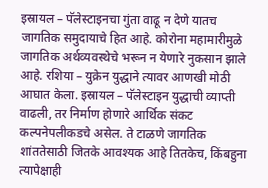इस्रायल – पॅलेस्टाइनचा गुंता वाढू न देणे यातच जागतिक समुदायाचे हित आहे. कोरोना महामारीमुळे जागतिक अर्थव्यवस्थेचे भरून न येणारे नुकसान झाले आहे. रशिया – युक्रेन युद्धाने त्यावर आणखी मोठी आघात केला. इस्रायल – पॅलेस्टाइन युद्धाची व्याप्ती वाढली, तर निर्माण होणारे आर्थिक संकट कल्पनेपलीकडचे असेल. ते टाळणे जागतिक शांततेसाठी जितके आवश्यक आहे तितकेच, किंबहुना त्यापेक्षाही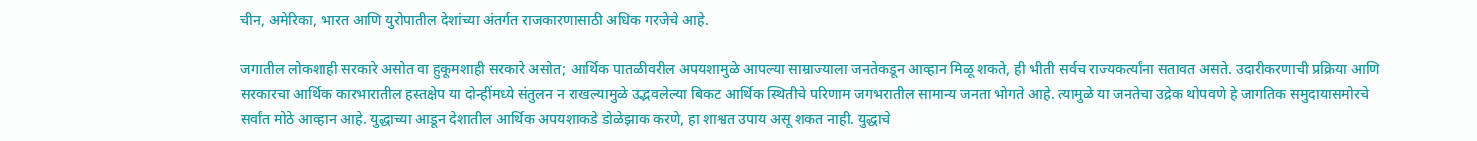चीन, अमेरिका, भारत आणि युरोपातील देशांच्या अंतर्गत राजकारणासाठी अधिक गरजेचे आहे.

जगातील लोकशाही सरकारे असोत वा हुकूमशाही सरकारे असोत; आर्थिक पातळीवरील अपयशामुळे आपल्या साम्राज्याला जनतेकडून आव्हान मिळू शकते, ही भीती सर्वच राज्यकर्त्यांना सतावत असते. उदारीकरणाची प्रक्रिया आणि सरकारचा आर्थिक कारभारातील हस्तक्षेप या दोन्हींमध्ये संतुलन न राखल्यामुळे उद्भवलेल्या बिकट आर्थिक स्थितीचे परिणाम जगभरातील सामान्य जनता भोगते आहे. त्यामुळे या जनतेचा उद्रेक थोपवणे हे जागतिक समुदायासमोरचे सर्वांत मोठे आव्हान आहे. युद्धाच्या आडून देशातील आर्थिक अपयशाकडे डोळेझाक करणे, हा शाश्वत उपाय असू शकत नाही. युद्धाचे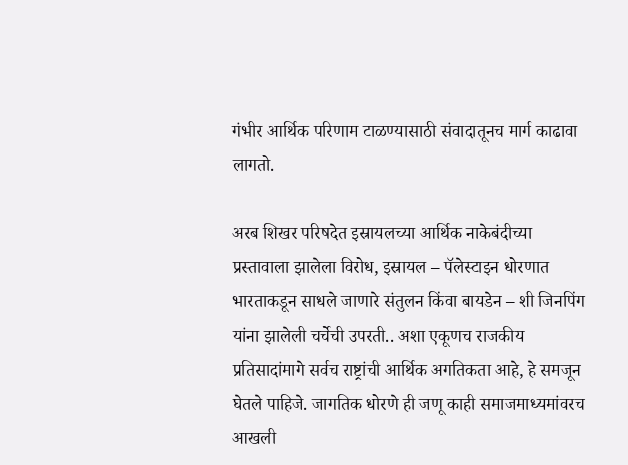गंभीर आर्थिक परिणाम टाळण्यासाठी संवादातूनच मार्ग काढावा लागतो.

अरब शिखर परिषदेत इस्रायलच्या आर्थिक नाकेबंदीच्या प्रस्तावाला झालेला विरोध, इस्रायल – पॅलेस्टाइन धोरणात भारताकडून साधले जाणारे संतुलन किंवा बायडेन – शी जिनपिंग यांना झालेली चर्चेची उपरती.. अशा एकूणच राजकीय प्रतिसादांमागे सर्वच राष्ट्रांची आर्थिक अगतिकता आहे, हे समजून घेतले पाहिजे. जागतिक धोरणे ही जणू काही समाजमाध्यमांवरच आखली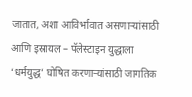जातात, अशा आविर्भावात असणाऱ्यांसाठी आणि इस्रायल – पॅलेस्टाइन युद्धाला ‘धर्मयुद्ध’ घोषित करणाऱ्यांसाठी जागतिक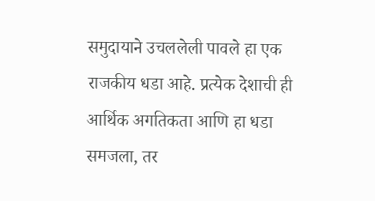समुदायाने उचललेली पावले हा एक राजकीय धडा आहे. प्रत्येक देशाची ही आर्थिक अगतिकता आणि हा धडा समजला, तर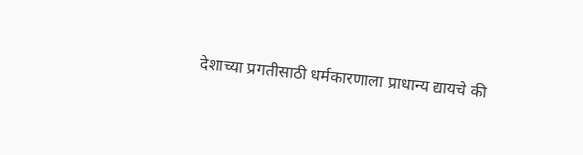देशाच्या प्रगतीसाठी धर्मकारणाला प्राधान्य द्यायचे की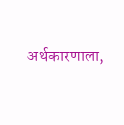अर्थकारणाला,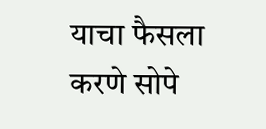याचा फैसला करणे सोपे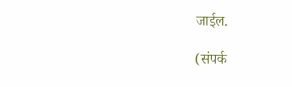जाईल.

(संपर्क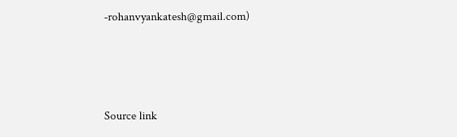-rohanvyankatesh@gmail.com)



Source link